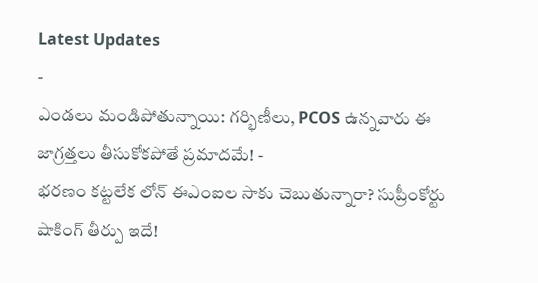Latest Updates
-
ఎండలు మండిపోతున్నాయి: గర్భిణీలు, PCOS ఉన్నవారు ఈ జాగ్రత్తలు తీసుకోకపోతే ప్రమాదమే! -
భరణం కట్టలేక లోన్ ఈఎంఐల సాకు చెబుతున్నారా? సుప్రీంకోర్టు షాకింగ్ తీర్పు ఇదే!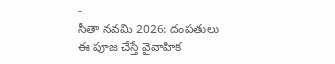-
సీతా నవమి 2026: దంపతులు ఈ పూజ చేస్తే వైవాహిక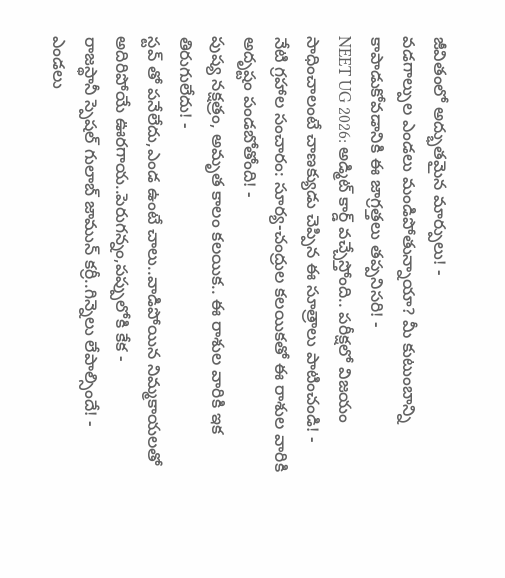జీవితంలో అద్భుతమైన మార్పులు! -
వడగాల్పుల ఎండలు మండిపోతున్నాయా? మీ కుటుంబాన్ని కాపాడుకోవడానికి ఈ జాగ్రత్తలు తప్పనిసరి! -
NEET UG 2026: అడ్మిట్ కార్డ్ వచ్చేస్తోంది.. పరీక్షలో విజయం సాధించాలంటే చాణక్యుడు చెప్పిన ఈ సూత్రాలు పాటించండి! -
నేటి గ్రహాల సంచారం: సూర్య-చంద్రుల కలయికతో ఈ రాశుల వారికి అదృష్టం పండబోతోంది! -
పుష్య నక్షత్రం, అమృత కాలం కలయిక.. ఈ రాశుల వారికి ఇక తిరుగులేదు! -
స్టవ్ తో పనేలేదు,ఎండ ఉంటే చాలు..వాడిపోయిన నిమ్మకాయలతో అదిరిపోయే ఊరగాయ..పెరుగన్నం,పప్పులోకి కేక -
రాజస్థానీ స్పెషల్ గులాబ్ జామున్ కర్రీ..గిన్నెలు లేపాల్సిందే! -
ఎండలు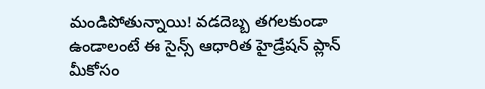మండిపోతున్నాయి! వడదెబ్బ తగలకుండా ఉండాలంటే ఈ సైన్స్ ఆధారిత హైడ్రేషన్ ప్లాన్ మీకోసం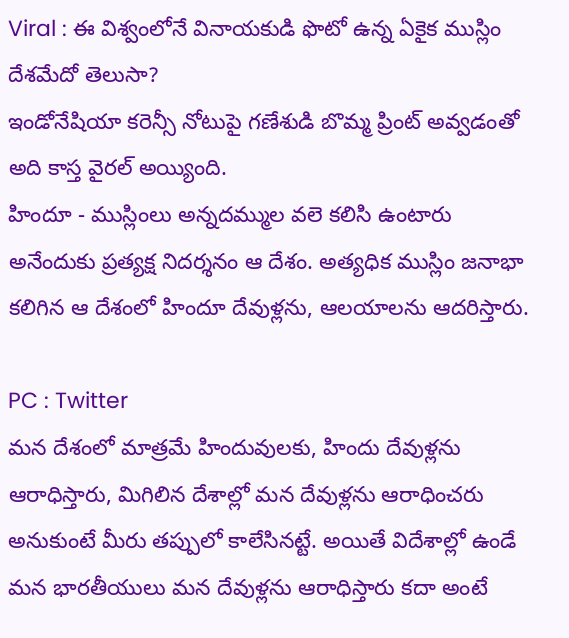Viral : ఈ విశ్వంలోనే వినాయకుడి ఫొటో ఉన్న ఏకైక ముస్లిం దేశమేదో తెలుసా?
ఇండోనేషియా కరెన్సీ నోటుపై గణేశుడి బొమ్మ ప్రింట్ అవ్వడంతో అది కాస్త వైరల్ అయ్యింది.
హిందూ - ముస్లింలు అన్నదమ్ముల వలె కలిసి ఉంటారు అనేందుకు ప్రత్యక్ష నిదర్శనం ఆ దేశం. అత్యధిక ముస్లిం జనాభా కలిగిన ఆ దేశంలో హిందూ దేవుళ్లను, ఆలయాలను ఆదరిస్తారు.

PC : Twitter
మన దేశంలో మాత్రమే హిందువులకు, హిందు దేవుళ్లను ఆరాధిస్తారు, మిగిలిన దేశాల్లో మన దేవుళ్లను ఆరాధించరు అనుకుంటే మీరు తప్పులో కాలేసినట్టే. అయితే విదేశాల్లో ఉండే మన భారతీయులు మన దేవుళ్లను ఆరాధిస్తారు కదా అంటే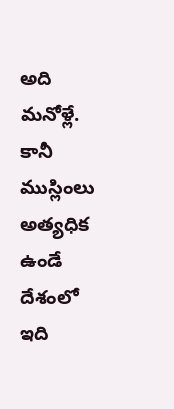అది మనోళ్లే. కానీ ముస్లింలు అత్యధిక ఉండే దేశంలో ఇది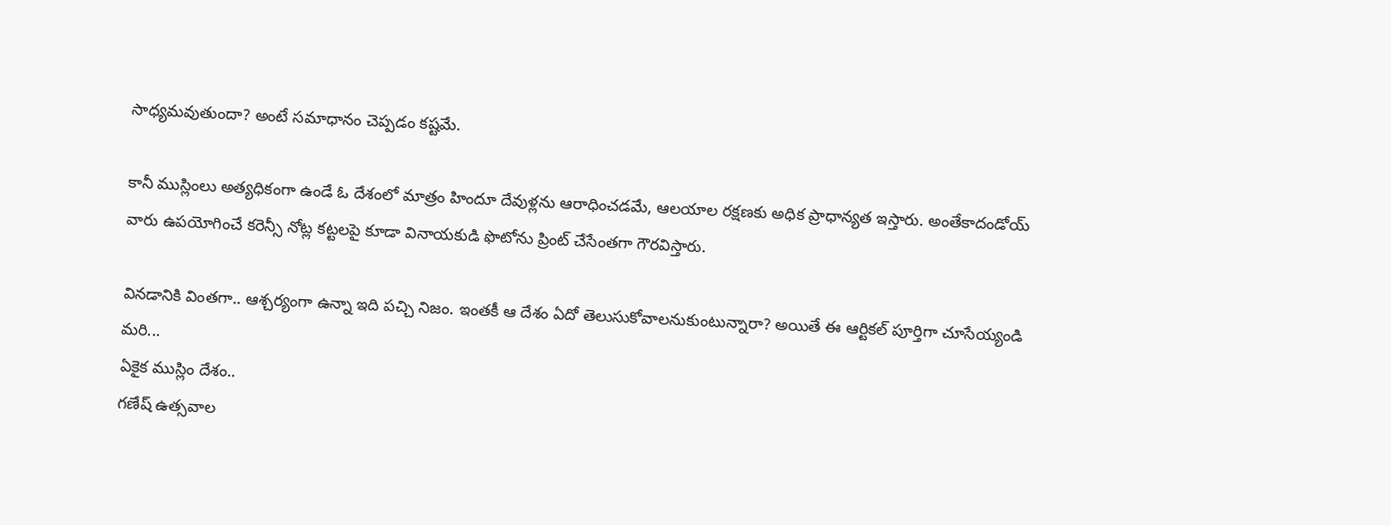సాధ్యమవుతుందా? అంటే సమాధానం చెప్పడం కష్టమే.

కానీ ముస్లింలు అత్యధికంగా ఉండే ఓ దేశంలో మాత్రం హిందూ దేవుళ్లను ఆరాధించడమే, ఆలయాల రక్షణకు అధిక ప్రాధాన్యత ఇస్తారు. అంతేకాదండోయ్ వారు ఉపయోగించే కరెన్సీ నోట్ల కట్టలపై కూడా వినాయకుడి ఫొటోను ప్రింట్ చేసేంతగా గౌరవిస్తారు.

వినడానికి వింతగా.. ఆశ్చర్యంగా ఉన్నా ఇది పచ్చి నిజం. ఇంతకీ ఆ దేశం ఏదో తెలుసుకోవాలనుకుంటున్నారా? అయితే ఈ ఆర్టికల్ పూర్తిగా చూసేయ్యండి మరి...
ఏకైక ముస్లిం దేశం..
గణేష్ ఉత్సవాల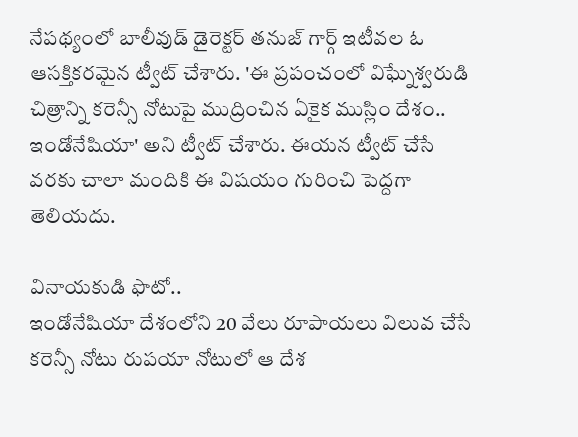నేపథ్యంలో బాలీవుడ్ డైరెక్టర్ తనుజ్ గార్గ్ ఇటీవల ఓ ఆసక్తికరమైన ట్వీట్ చేశారు. 'ఈ ప్రపంచంలో విఘ్నేశ్వరుడి చిత్రాన్ని కరెన్సీ నోటుపై ముద్రించిన ఏకైక ముస్లిం దేశం.. ఇండోనేషియా' అని ట్వీట్ చేశారు. ఈయన ట్వీట్ చేసే వరకు చాలా మందికి ఈ విషయం గురించి పెద్దగా తెలియదు.

వినాయకుడి ఫొటో..
ఇండోనేషియా దేశంలోని 20 వేలు రూపాయలు విలువ చేసే కరెన్సీ నోటు రుపయా నోటులో ఆ దేశ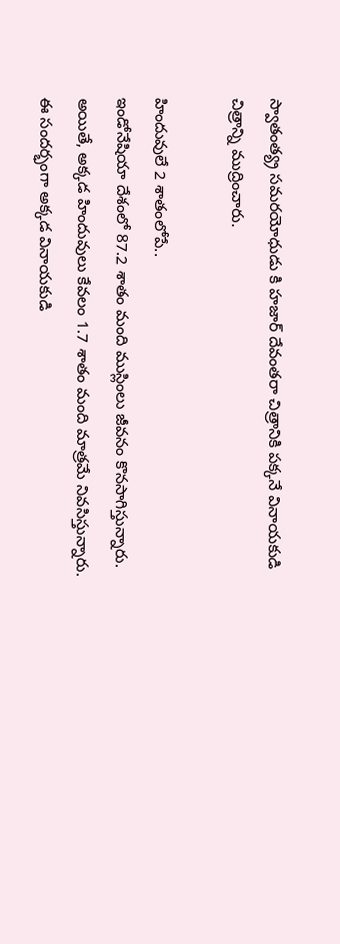స్వాతంత్య్ర సమరయోధుడు కి హజార్ దేవంతరా చిత్రానికి పక్కనే వినాయకుడి చిత్రాన్ని ముద్రించారు.

హిందువులే 2 శాతంలోపే..
ఇండోనేషియా దేశంలో 87.2 శాతం మంది ముస్లింలు జీవనం కొనసాగిస్తున్నారు. అయితే, అక్కడ హిందువులు కేవలం 1.7 శాతం మంది మాత్రమే నివసిస్తున్నారు. ఈ సందర్భంగా అక్కడ వినాయకుడి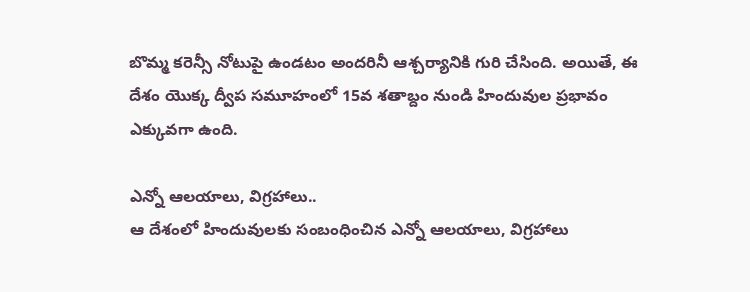బొమ్మ కరెన్సీ నోటుపై ఉండటం అందరినీ ఆశ్చర్యానికి గురి చేసింది. అయితే, ఈ దేశం యొక్క ద్వీప సమూహంలో 15వ శతాబ్దం నుండి హిందువుల ప్రభావం ఎక్కువగా ఉంది.

ఎన్నో ఆలయాలు, విగ్రహాలు..
ఆ దేశంలో హిందువులకు సంబంధించిన ఎన్నో ఆలయాలు, విగ్రహాలు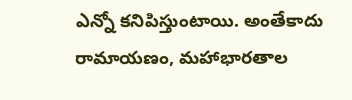ఎన్నో కనిపిస్తుంటాయి. అంతేకాదు రామాయణం, మహాభారతాల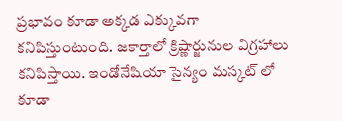ప్రభావం కూడా అక్కడ ఎక్కువగా కనిపిస్తుంటుంది. జకార్తాలో క్రిష్ణార్జునుల విగ్రహాలు కనిపిస్తాయి. ఇండోనేషియా సైన్యం మస్కట్ లో కూడా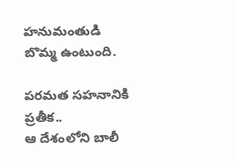హనుమంతుడి బొమ్మ ఉంటుంది.

పరమత సహనానికి ప్రతీక..
ఆ దేశంలోని బాలీ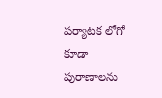పర్యాటక లోగో కూడా పురాణాలను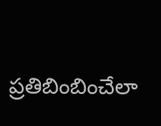ప్రతిబింబించేలా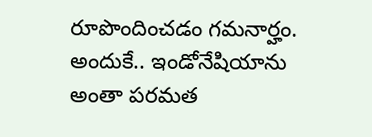రూపొందించడం గమనార్హం. అందుకే.. ఇండోనేషియాను అంతా పరమత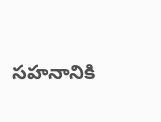సహనానికి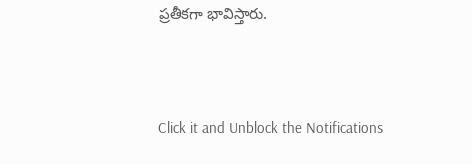ప్రతీకగా భావిస్తారు.



Click it and Unblock the Notifications